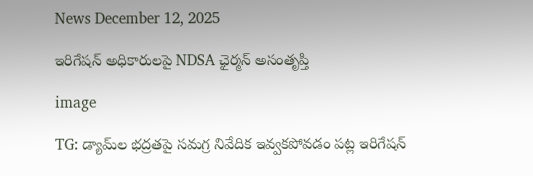News December 12, 2025

ఇరిగేషన్ అధికారులపై NDSA ఛైర్మన్ అసంతృప్తి

image

TG: డ్యామ్‌ల భద్రతపై సమగ్ర నివేదిక ఇవ్వక‌పోవడం పట్ల ఇరిగేషన్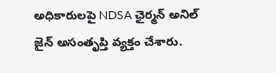అధికారులపై NDSA ఛైర్మన్ అనిల్ జైన్ అసంతృప్తి వ్యక్తం చేశారు.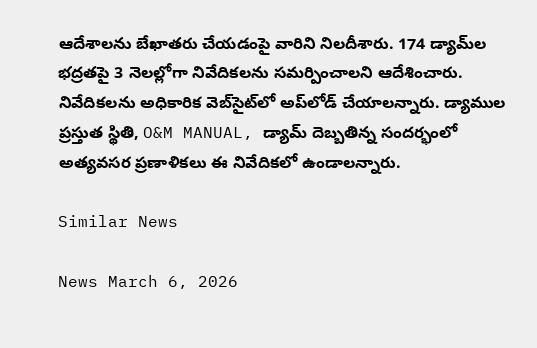ఆదేశాలను బేఖాతరు చేయడంపై వారిని నిలదీశారు. 174 డ్యామ్‌ల భద్రతపై 3 నెలల్లోగా నివేదికలను సమర్పించాలని ఆదేశించారు. నివేదికలను అధికారిక వెబ్‌సైట్‌లో అప్‌లోడ్ చేయాలన్నారు. డ్యాముల ప్రస్తుత స్థితి, O&M MANUAL, డ్యామ్ దెబ్బతిన్న సందర్భంలో అత్యవసర ప్రణాళికలు ఈ నివేదికలో ఉండాలన్నారు.

Similar News

News March 6, 2026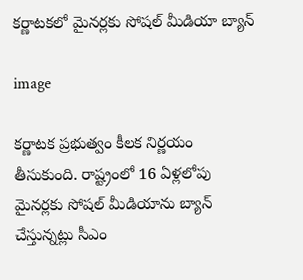కర్ణాటకలో మైనర్లకు సోషల్ మీడియా బ్యాన్

image

కర్ణాటక ప్రభుత్వం కీలక నిర్ణయం తీసుకుంది. రాష్ట్రంలో 16 ఏళ్లలోపు మైనర్లకు సోషల్ మీడియాను బ్యాన్ చేస్తున్నట్లు సీఎం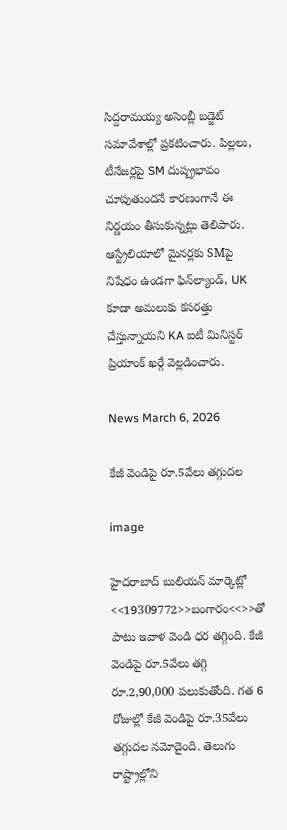సిద్దరామయ్య అసెంబ్లీ బడ్జెట్ సమావేశాల్లో ప్రకటించారు. పిల్లలు, టీనేజర్లపై SM దుష్ప్రభావం చూపుతుందనే కారణంగానే ఈ నిర్ణయం తీసుకున్నట్లు తెలిపారు. ఆస్ట్రేలియాలో మైనర్లకు SMపై నిషేధం ఉండగా ఫిన్‌ల్యాండ్, UK కూడా అమలుకు కసరత్తు చేస్తున్నాయని KA ఐటీ మినిస్టర్ ప్రియాంక్ ఖర్గే వెల్లడించారు.

News March 6, 2026

కేజీ వెండిపై రూ.5వేలు తగ్గుదల

image

హైదరాబాద్ బులియన్ మార్కెట్లో <<19309772>>బంగారం<<>>తో పాటు ఇవాళ వెండి ధర తగ్గింది. కేజీ వెండిపై రూ.5వేలు తగ్గి రూ.2,90,000 పలుకుతోంది. గత 6 రోజుల్లో కేజీ వెండిపై రూ.35వేలు తగ్గుదల నమోదైంది. తెలుగు రాష్ట్రాల్లోని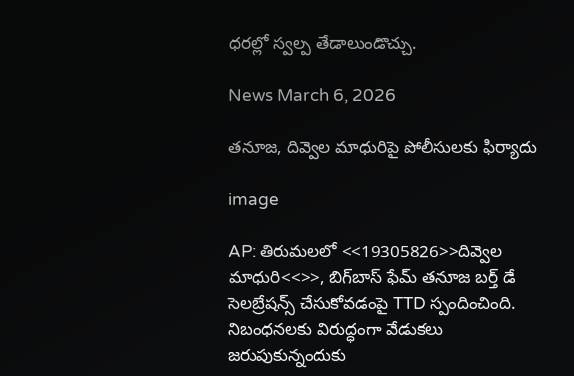ధరల్లో స్వల్ప తేడాలుండొచ్చు.

News March 6, 2026

తనూజ, దివ్వెల మాధురిపై పోలీసులకు ఫిర్యాదు

image

AP: తిరుమలలో <<19305826>>దివ్వెల మాధురి<<>>, బిగ్‌బాస్ ఫేమ్ తనూజ బర్త్ డే సెలబ్రేషన్స్ చేసుకోవడంపై TTD స్పందించింది. నిబంధనలకు విరుద్ధంగా వేడుకలు జరుపుకున్నందుకు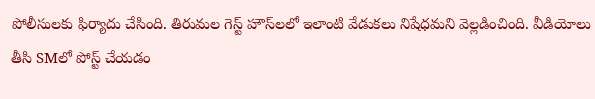పోలీసులకు ఫిర్యాదు చేసింది. తిరుమల గెస్ట్ హౌస్‌లలో ఇలాంటి వేడుకలు నిషేధమని వెల్లడించింది. వీడియోలు తీసి SMలో పోస్ట్ చేయడం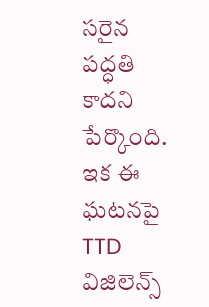సరైన పద్ధతి కాదని పేర్కొంది. ఇక ఈ ఘటనపై TTD విజిలెన్స్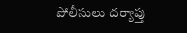పోలీసులు దర్యాప్తు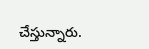చేస్తున్నారు.